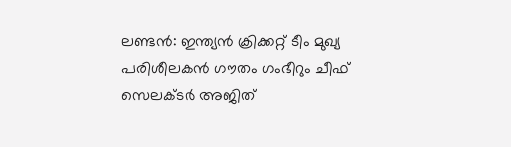ലണ്ടൻ: ഇന്ത്യൻ ക്രിക്കറ്റ് ടീം മുഖ്യ പരിശീലകൻ ഗൗതം ഗംഭീറും ചീഫ് സെലക്ടർ അജിത്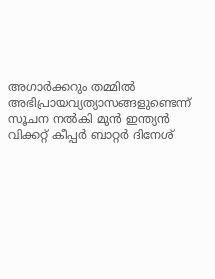അഗാർക്കറും തമ്മിൽ അഭിപ്രായവ്യത്യാസങ്ങളുണ്ടെന്ന് സൂചന നൽകി മുൻ ഇന്ത്യൻ വിക്കറ്റ് കീപ്പർ ബാറ്റർ ദിനേശ്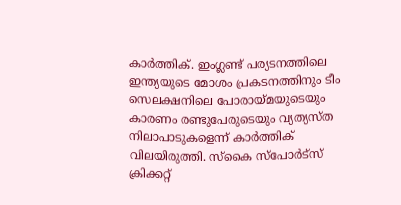കാർത്തിക്. ഇംഗ്ലണ്ട് പര്യടനത്തിലെ ഇന്ത്യയുടെ മോശം പ്രകടനത്തിനും ടീം സെലക്ഷനിലെ പോരായ്മയുടെയും കാരണം രണ്ടുപേരുടെയും വ്യത്യസ്ത നിലാപാടുകളെന്ന് കാർത്തിക് വിലയിരുത്തി. സ്കൈ സ്പോർട്സ് ക്രിക്കറ്റ്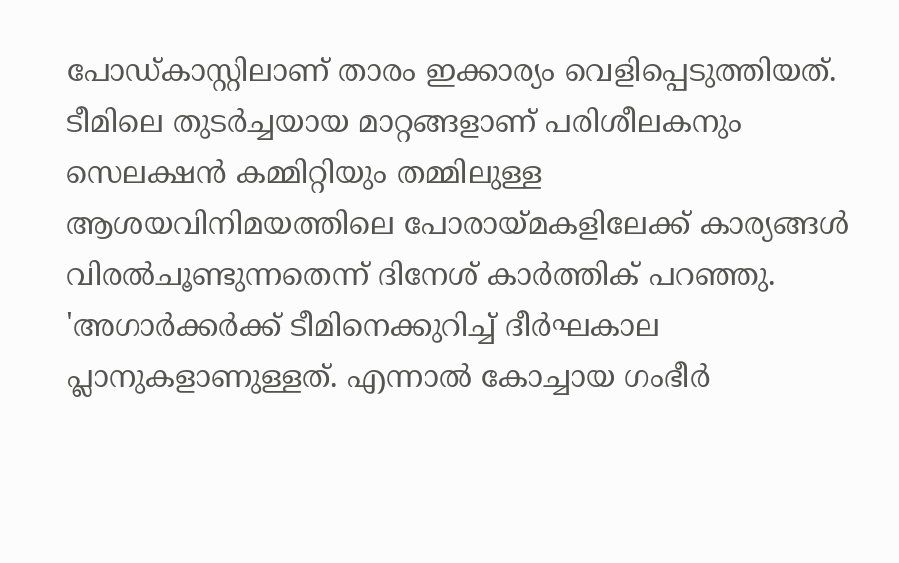പോഡ്കാസ്റ്റിലാണ് താരം ഇക്കാര്യം വെളിപ്പെടുത്തിയത്. ടീമിലെ തുടർച്ചയായ മാറ്റങ്ങളാണ് പരിശീലകനും സെലക്ഷൻ കമ്മിറ്റിയും തമ്മിലുള്ള ആശയവിനിമയത്തിലെ പോരായ്മകളിലേക്ക് കാര്യങ്ങൾ വിരൽചൂണ്ടുന്നതെന്ന് ദിനേശ് കാർത്തിക് പറഞ്ഞു.
'അഗാർക്കർക്ക് ടീമിനെക്കുറിച്ച് ദീർഘകാല പ്ലാനുകളാണുള്ളത്. എന്നാൽ കോച്ചായ ഗംഭീർ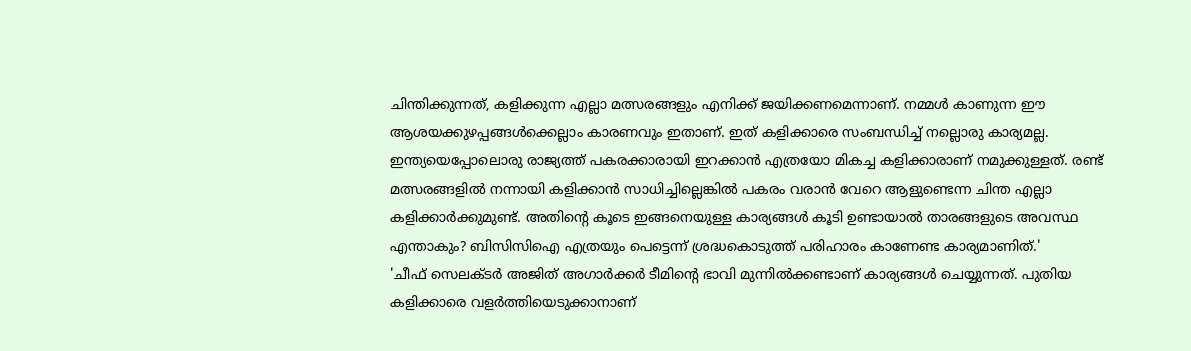ചിന്തിക്കുന്നത്, കളിക്കുന്ന എല്ലാ മത്സരങ്ങളും എനിക്ക് ജയിക്കണമെന്നാണ്. നമ്മൾ കാണുന്ന ഈ ആശയക്കുഴപ്പങ്ങൾക്കെല്ലാം കാരണവും ഇതാണ്. ഇത് കളിക്കാരെ സംബന്ധിച്ച് നല്ലൊരു കാര്യമല്ല. ഇന്ത്യയെപ്പോലൊരു രാജ്യത്ത് പകരക്കാരായി ഇറക്കാൻ എത്രയോ മികച്ച കളിക്കാരാണ് നമുക്കുള്ളത്. രണ്ട് മത്സരങ്ങളിൽ നന്നായി കളിക്കാൻ സാധിച്ചില്ലെങ്കിൽ പകരം വരാൻ വേറെ ആളുണ്ടെന്ന ചിന്ത എല്ലാ കളിക്കാർക്കുമുണ്ട്. അതിന്റെ കൂടെ ഇങ്ങനെയുള്ള കാര്യങ്ങൾ കൂടി ഉണ്ടായാൽ താരങ്ങളുടെ അവസ്ഥ എന്താകും? ബിസിസിഐ എത്രയും പെട്ടെന്ന് ശ്രദ്ധകൊടുത്ത് പരിഹാരം കാണേണ്ട കാര്യമാണിത്.'
'ചീഫ് സെലക്ടർ അജിത് അഗാർക്കർ ടീമിന്റെ ഭാവി മുന്നിൽക്കണ്ടാണ് കാര്യങ്ങൾ ചെയ്യുന്നത്. പുതിയ കളിക്കാരെ വളർത്തിയെടുക്കാനാണ്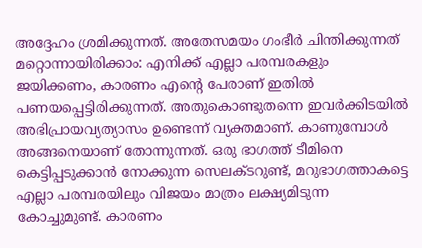അദ്ദേഹം ശ്രമിക്കുന്നത്. അതേസമയം ഗംഭീർ ചിന്തിക്കുന്നത് മറ്റൊന്നായിരിക്കാം: എനിക്ക് എല്ലാ പരമ്പരകളും ജയിക്കണം, കാരണം എന്റെ പേരാണ് ഇതിൽ പണയപ്പെട്ടിരിക്കുന്നത്. അതുകൊണ്ടുതന്നെ ഇവർക്കിടയിൽ അഭിപ്രായവ്യത്യാസം ഉണ്ടെന്ന് വ്യക്തമാണ്. കാണുമ്പോൾ അങ്ങനെയാണ് തോന്നുന്നത്. ഒരു ഭാഗത്ത് ടീമിനെ കെട്ടിപ്പടുക്കാൻ നോക്കുന്ന സെലക്ടറുണ്ട്, മറുഭാഗത്താകട്ടെ എല്ലാ പരമ്പരയിലും വിജയം മാത്രം ലക്ഷ്യമിടുന്ന കോച്ചുമുണ്ട്. കാരണം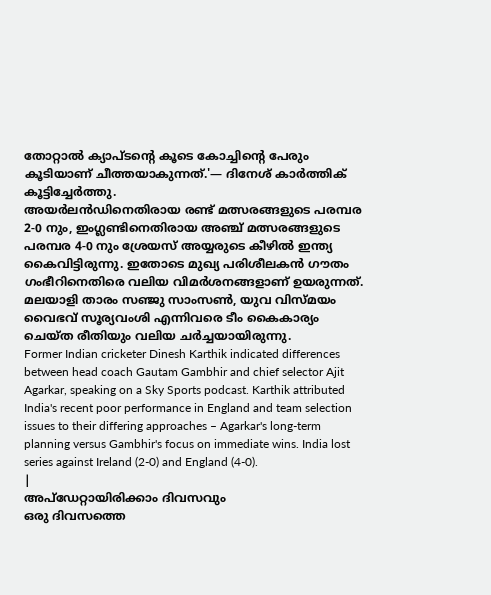തോറ്റാൽ ക്യാപ്ടന്റെ കൂടെ കോച്ചിന്റെ പേരും കൂടിയാണ് ചീത്തയാകുന്നത്.'— ദിനേശ് കാർത്തിക് കൂട്ടിച്ചേർത്തു.
അയർലൻഡിനെതിരായ രണ്ട് മത്സരങ്ങളുടെ പരമ്പര 2-0 നും, ഇംഗ്ലണ്ടിനെതിരായ അഞ്ച് മത്സരങ്ങളുടെ പരമ്പര 4-0 നും ശ്രേയസ് അയ്യരുടെ കീഴിൽ ഇന്ത്യ കൈവിട്ടിരുന്നു. ഇതോടെ മുഖ്യ പരിശീലകൻ ഗൗതം ഗംഭീറിനെതിരെ വലിയ വിമർശനങ്ങളാണ് ഉയരുന്നത്. മലയാളി താരം സഞ്ജു സാംസൺ, യുവ വിസ്മയം വൈഭവ് സൂര്യവംശി എന്നിവരെ ടീം കൈകാര്യം ചെയ്ത രീതിയും വലിയ ചർച്ചയായിരുന്നു.
Former Indian cricketer Dinesh Karthik indicated differences between head coach Gautam Gambhir and chief selector Ajit Agarkar, speaking on a Sky Sports podcast. Karthik attributed India's recent poor performance in England and team selection issues to their differing approaches – Agarkar's long-term planning versus Gambhir's focus on immediate wins. India lost series against Ireland (2-0) and England (4-0).
|
അപ്ഡേറ്റായിരിക്കാം ദിവസവും
ഒരു ദിവസത്തെ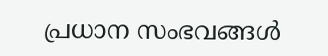പ്രധാന സംഭവങ്ങൾ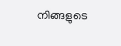നിങ്ങളുടെ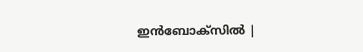ഇൻബോക്സിൽ |